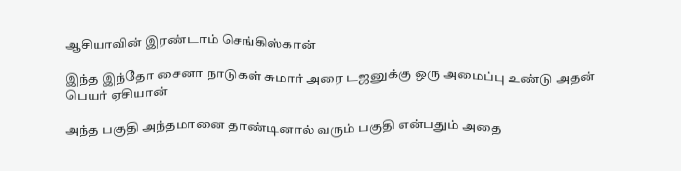ஆசியாவின் இரண்டாம் செங்கிஸ்கான்

இந்த இந்தோ சைனா நாடுகள் சுமார் அரை டஜனுக்கு ஒரு அமைப்பு உண்டு அதன் பெயர் ஏசியான்

அந்த பகுதி அந்தமானை தாண்டினால் வரும் பகுதி என்பதும் அதை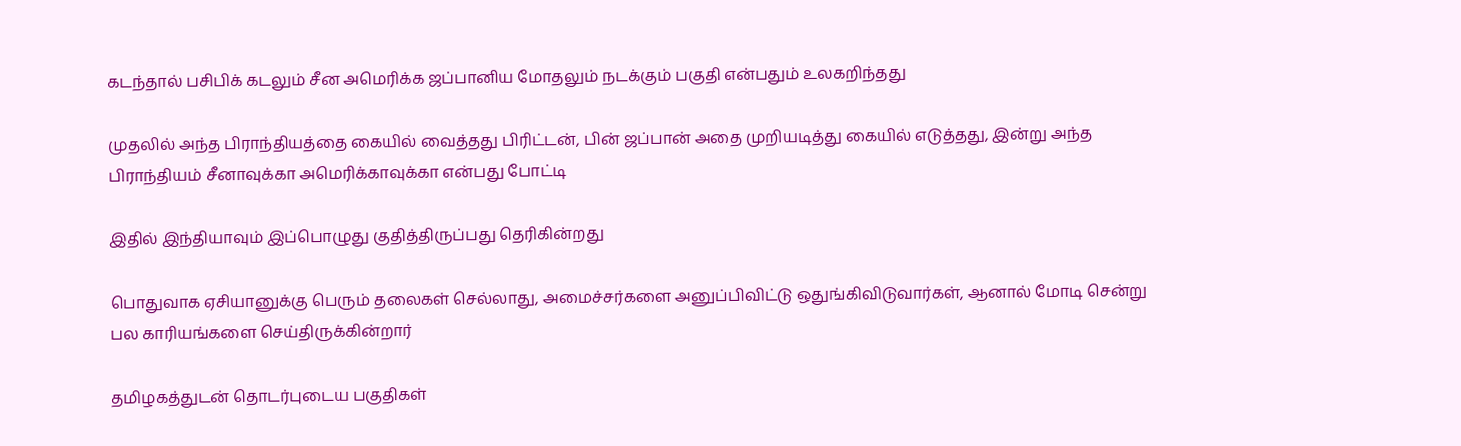கடந்தால் பசிபிக் கடலும் சீன அமெரிக்க ஜப்பானிய மோதலும் நடக்கும் பகுதி என்பதும் உலகறிந்தது

முதலில் அந்த பிராந்தியத்தை கையில் வைத்தது பிரிட்டன், பின் ஜப்பான் அதை முறியடித்து கையில் எடுத்தது, இன்று அந்த பிராந்தியம் சீனாவுக்கா அமெரிக்காவுக்கா என்பது போட்டி

இதில் இந்தியாவும் இப்பொழுது குதித்திருப்பது தெரிகின்றது

பொதுவாக ஏசியானுக்கு பெரும் தலைகள் செல்லாது, அமைச்சர்களை அனுப்பிவிட்டு ஒதுங்கிவிடுவார்கள், ஆனால் மோடி சென்று பல காரியங்களை செய்திருக்கின்றார்

தமிழகத்துடன் தொடர்புடைய பகுதிகள்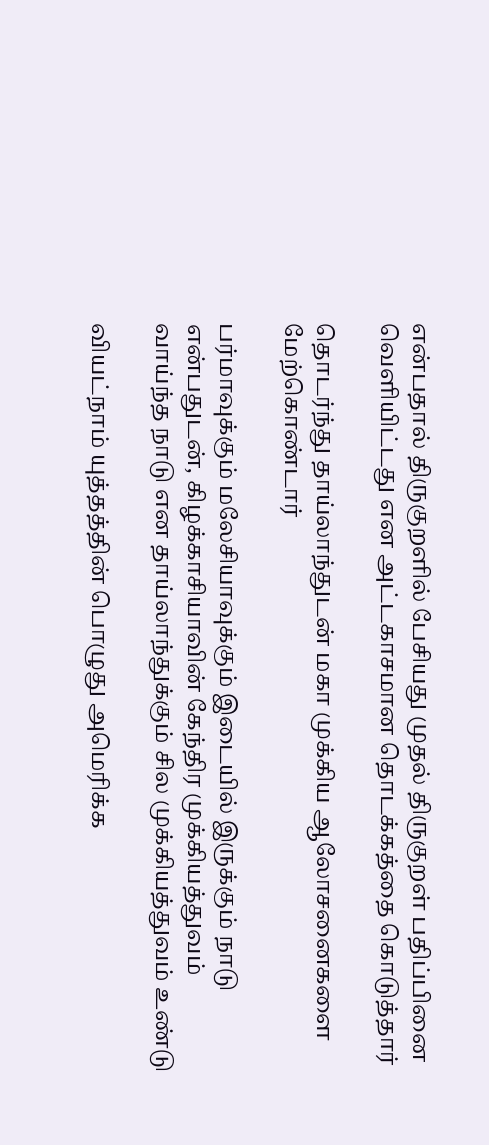என்பதால் திருகுறளில் பேசியது முதல் திருகுறள் பதிப்பினை வெளியிட்டது என அட்டகாசமான தொடக்கத்தை கொடுத்தார்

தொடர்ந்து தாய்லாந்துடன் மகா முக்கிய ஆலோசனைகளை மேற்கொண்டார்

பர்மாவுக்கும் மலேசியாவுக்கும் இடையில் இருக்கும் நாடு என்பதுடன், கிழக்காசியாவின் கேந்திர முக்கியத்துவம் வாய்ந்த நாடு என தாய்லாந்துக்கும் சில முக்கியத்துவம் உண்டு

வியட்நாம் யுத்தத்தின் பொழுது அமெரிக்க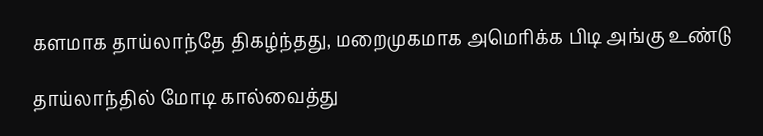களமாக தாய்லாந்தே திகழ்ந்தது, மறைமுகமாக அமெரிக்க பிடி அங்கு உண்டு

தாய்லாந்தில் மோடி கால்வைத்து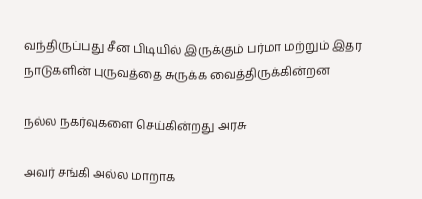வந்திருப்பது சீன பிடியில் இருக்கும் பர்மா மற்றும் இதர நாடுகளின் புருவத்தை சுருக்க வைத்திருக்கின்றன‌

நல்ல நகர்வுகளை செய்கின்றது அரசு

அவர் சங்கி அல்ல மாறாக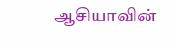ஆசியாவின்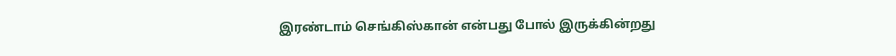இரண்டாம் செங்கிஸ்கான் என்பது போல் இருக்கின்றது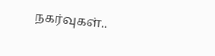நகர்வுகள்..